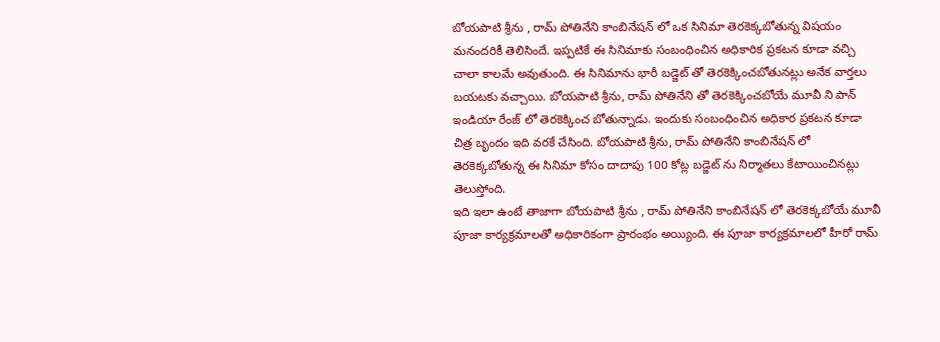బోయపాటి శ్రీను , రామ్ పోతినేని కాంబినేషన్ లో ఒక సినిమా తెరకెక్కబోతున్న విషయం మనందరికీ తెలిసిందే. ఇప్పటికే ఈ సినిమాకు సంబంధించిన అధికారిక ప్రకటన కూడా వచ్చి చాలా కాలమే అవుతుంది. ఈ సినిమాను భారీ బడ్జెట్ తో తెరకెక్కించబోతునట్లు అనేక వార్తలు బయటకు వచ్చాయి. బోయపాటి శ్రీను, రామ్ పోతినేని తో తెరకెక్కించబోయే మూవీ ని పాన్ ఇండియా రేంజ్ లో తెరకెక్కించ బోతున్నాడు. ఇందుకు సంబంధించిన అధికార ప్రకటన కూడా చిత్ర బృందం ఇది వరకే చేసింది. బోయపాటి శ్రీను, రామ్ పోతినేని కాంబినేషన్ లో తెరకెక్కబోతున్న ఈ సినిమా కోసం దాదాపు 100 కోట్ల బడ్జెట్ ను నిర్మాతలు కేటాయించినట్లు తెలుస్తోంది.
ఇది ఇలా ఉంటే తాజాగా బోయపాటి శ్రీను , రామ్ పోతినేని కాంబినేషన్ లో తెరకెక్కబోయే మూవీ పూజా కార్యక్రమాలతో అధికారికంగా ప్రారంభం అయ్యింది. ఈ పూజా కార్యక్రమాలలో హీరో రామ్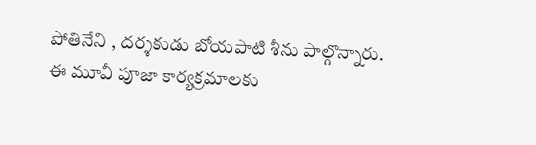పోతినేని , దర్శకుడు బోయపాటి శీను పాల్గొన్నారు. ఈ మూవీ పూజా కార్యక్రమాలకు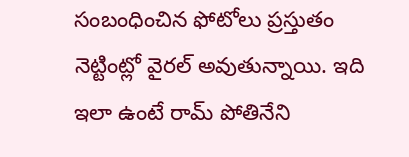సంబంధించిన ఫోటోలు ప్రస్తుతం నెట్టింట్లో వైరల్ అవుతున్నాయి. ఇది ఇలా ఉంటే రామ్ పోతినేని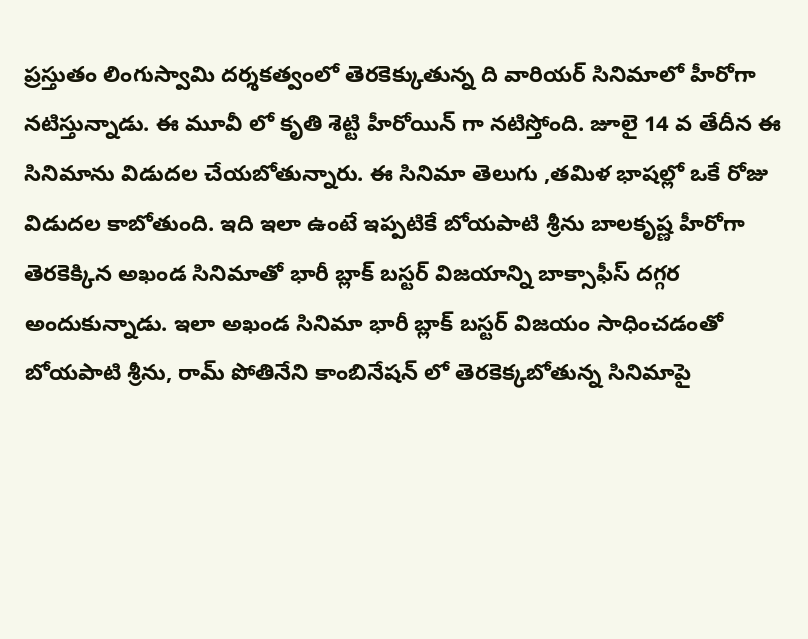ప్రస్తుతం లింగుస్వామి దర్శకత్వంలో తెరకెక్కుతున్న ది వారియర్ సినిమాలో హీరోగా నటిస్తున్నాడు. ఈ మూవీ లో కృతి శెట్టి హీరోయిన్ గా నటిస్తోంది. జూలై 14 వ తేదీన ఈ సినిమాను విడుదల చేయబోతున్నారు. ఈ సినిమా తెలుగు ,తమిళ భాషల్లో ఒకే రోజు విడుదల కాబోతుంది. ఇది ఇలా ఉంటే ఇప్పటికే బోయపాటి శ్రీను బాలకృష్ణ హీరోగా తెరకెక్కిన అఖండ సినిమాతో భారీ బ్లాక్ బస్టర్ విజయాన్ని బాక్సాఫీస్ దగ్గర అందుకున్నాడు. ఇలా అఖండ సినిమా భారీ బ్లాక్ బస్టర్ విజయం సాధించడంతో బోయపాటి శ్రీను, రామ్ పోతినేని కాంబినేషన్ లో తెరకెక్కబోతున్న సినిమాపై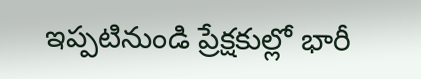ఇప్పటినుండి ప్రేక్షకుల్లో భారీ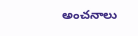అంచనాలు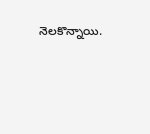నెలకొన్నాయి.